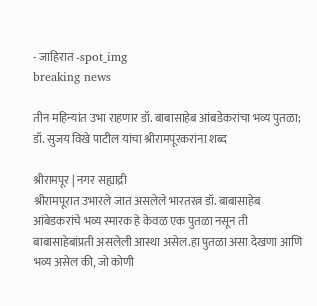- जाहिरात -spot_img
breaking news

तीन महिन्यांत उभा राहणार डॉ. बाबासाहेब आंबडेकरांचा भव्य पुतळा; डॉ. सुजय विखे पाटील यांचा श्रीरामपूरकरांना शब्द

श्रीरामपूर | नगर सह्याद्री
श्रीरामपूरात उभारले जात असलेले भारतरत्न डॉ. बाबासाहेब आंबेडकरांचे भव्य स्मारक हे केवळ एक पुतळा नसून ती बाबासाहेबांप्रती असलेली आस्था असेल.हा पुतळा असा देखणा आणि भव्य असेल की, जो कोणी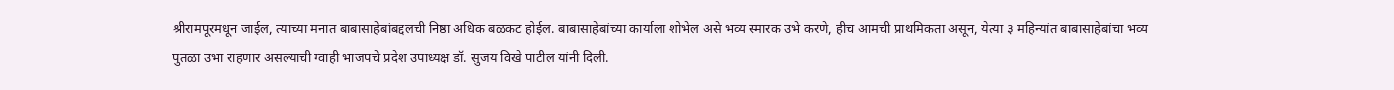श्रीरामपूरमधून जाईल, त्याच्या मनात बाबासाहेबांबद्दलची निष्ठा अधिक बळकट होईल. बाबासाहेबांच्या कार्याला शोभेल असे भव्य स्मारक उभे करणे, हीच आमची प्राथमिकता असून, येत्या ३ महिन्यांत बाबासाहेबांचा भव्य पुतळा उभा राहणार असल्याची ग्वाही भाजपचे प्रदेश उपाध्यक्ष डॉ. सुजय विखे पाटील यांनी दिली.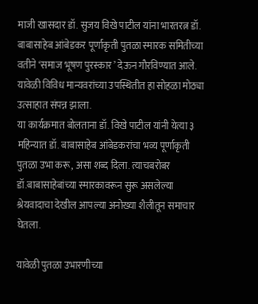माजी खासदार डॉ. सुजय विखे पाटील यांना भारतरत्न डॉ. बाबासाहेब आंबेडकर पूर्णाकृती पुतळा स्मारक समितीच्या वतीने ‘समाज भूषण पुरस्कार’ देऊन गौरविण्यात आले. यावेळी विविध मान्यवरांच्या उपस्थितीत हा सोहळा मोठ्या उत्साहात संपन्न झाला.
या कार्यक्रमात बोलताना डॉ. विखे पाटील यांनी येत्या ३ महिन्यात डॉ. बाबासाहेब आंबेडकरांचा भव्य पूर्णाकृती पुतळा उभा करू, असा शब्द दिला. त्याचबरोबर डॉ.बाबासाहेबांच्या स्मारकावरून सुरू असलेल्या श्रेयवादाचा देखील आपल्या अनोख्या शैलीतून समाचार घेतला.

यावेळी पुतळा उभारणीच्या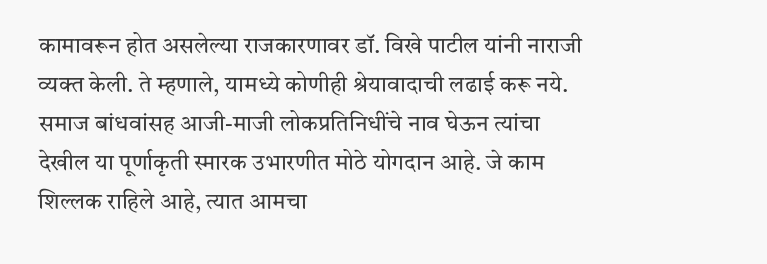कामावरून होत असलेल्या राजकारणावर डॉ. विखे पाटील यांनी नाराजी व्यक्त केली. ते म्हणाले, यामध्ये कोणीही श्रेयावादाची लढाई करू नये. समाज बांधवांसह आजी-माजी लोकप्रतिनिधींचे नाव घेऊन त्यांचा देखील या पूर्णाकृती स्मारक उभारणीत मोठे योगदान आहे. जे काम शिल्लक राहिले आहे, त्यात आमचा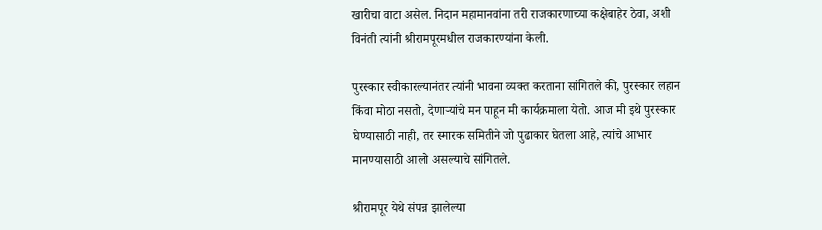खारीचा वाटा असेल. निदान महामानवांना तरी राजकारणाच्या कक्षेबाहेर ठेवा, अशी विनंती त्यांनी श्रीरामपूरमधील राजकारण्यांना केली.

पुरस्कार स्वीकारल्यानंतर त्यांनी भावना व्यक्त करताना सांगितले की, पुरस्कार लहान किंवा मोठा नसतो, देणार्‍यांचे मन पाहून मी कार्यक्रमाला येतो. आज मी इथे पुरस्कार घेण्यासाठी नाही, तर स्मारक समितीने जो पुढाकार घेतला आहे, त्यांचे आभार मानण्यासाठी आलो असल्याचे सांगितले.

श्रीरामपूर येथे संपन्न झालेल्या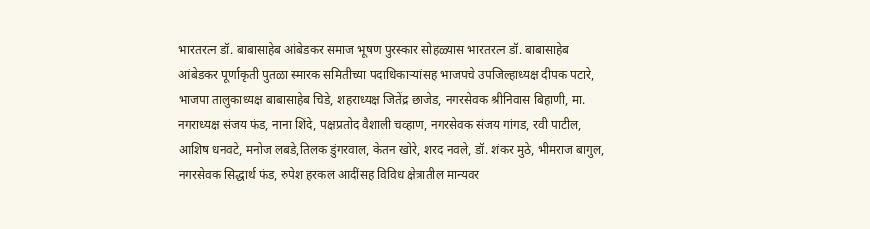भारतरत्न डॉ. बाबासाहेब आंबेडकर समाज भूषण पुरस्कार सोहळ्यास भारतरत्न डॉ. बाबासाहेब आंबेडकर पूर्णाकृती पुतळा स्मारक समितीच्या पदाधिकार्‍यांसह भाजपचे उपजिल्हाध्यक्ष दीपक पटारे, भाजपा तालुकाध्यक्ष बाबासाहेब चिडे, शहराध्यक्ष जितेंद्र छाजेड, नगरसेवक श्रीनिवास बिहाणी, मा. नगराध्यक्ष संजय फंड, नाना शिंदे, पक्षप्रतोद वैशाली चव्हाण, नगरसेवक संजय गांगड, रवी पाटील, आशिष धनवटे, मनोज लबडे,तिलक डुंगरवाल, केतन खोरे, शरद नवले, डॉ. शंकर मुठे, भीमराज बागुल, नगरसेवक सिद्धार्थ फंड, रुपेश हरकल आदींसह विविध क्षेत्रातील मान्यवर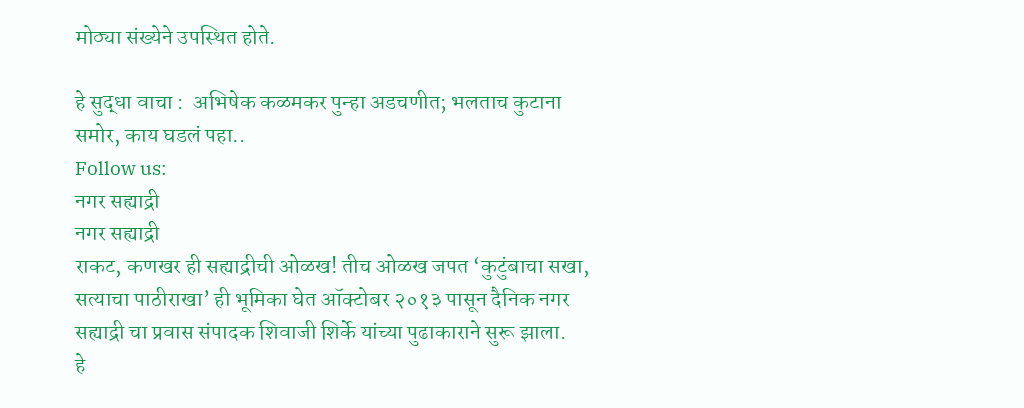मोठ्या संख्येने उपस्थित होते.

हे सुद्धा वाचा :  अभिषेक कळमकर पुन्हा अडचणीत; भलताच कुटाना समोर, काय घडलं पहा..
Follow us:
नगर सह्याद्री
नगर सह्याद्री
राकट, कणखर ही सह्याद्रीची ओळख! तीच ओळख जपत ‘कुटुंबाचा सखा, सत्याचा पाठीराखा’ ही भूमिका घेत ऑक्टोबर २०१३ पासून दैनिक नगर सह्याद्री चा प्रवास संपादक शिवाजी शिर्के यांच्या पुढाकाराने सुरू झाला.
हे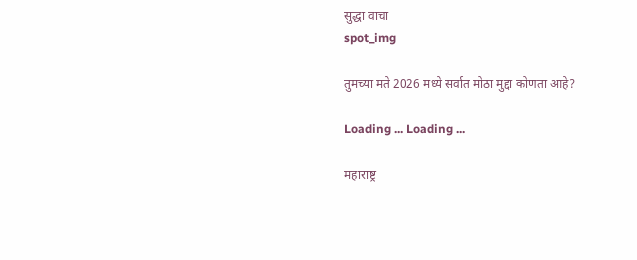सुद्धा वाचा
spot_img

तुमच्या मते 2026 मध्ये सर्वात मोठा मुद्दा कोणता आहे?

Loading ... Loading ...

महाराष्ट्र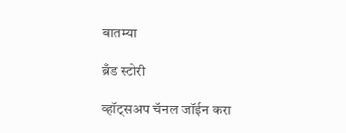बातम्या

ब्रँड स्टोरी

व्हॉट्सअप चॅनल जॉईन करा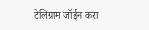टेलिग्राम जॉईन करा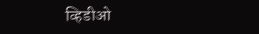व्हिडीओ